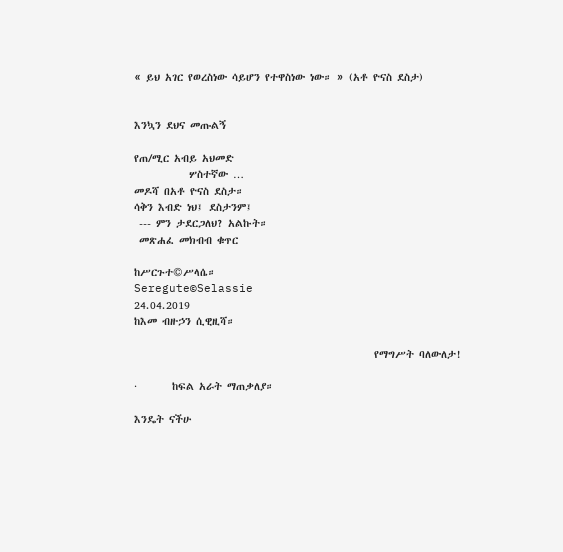« ይህ አገር የወረስነው ሳይሆን የተዋስነው ነው። » (አቶ ዮናስ ደስታ)


እንኳን ደህና መጡልኝ

የጠ/ሚር አብይ አህመድ
           ሦስተኛው …
መዶሻ በአቶ ዮናስ ደስታ።
ሳቅን እብድ ነህ፤ ደስታንም፤
 --- ምን ታደርጋለህ? አልኩት።
 መጽሐፈ መክብብ ቁጥር

ከሥርጉተ©ሥላሴ።
Seregute©Selassie
24.04.2019
ከእመ ብዙኃን ሲዊዚሻ።

                                                የማግሥት ባለውለታ!

·       ከፍል አራት ማጠቃለያ።

እንዴት ናችሁ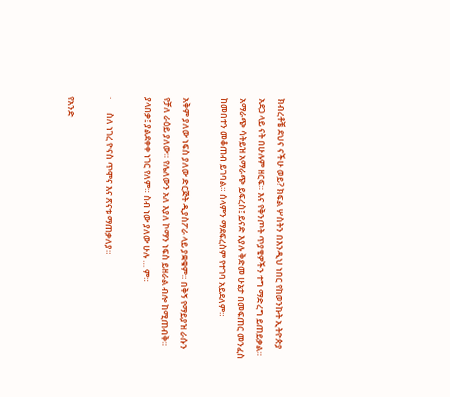ክብረቶቼ ደህና ናችሁ ወይ? ክፍል ሦስትን በእንዲህ ነበር የከወንኩት ኢትዮጵያ አደጋ ላይ ናት በሁሉም ዘርፍ። እና የቅንጦት ጥያቄዎችን ተግ ማድረግ ይጠይቃል። አማራጭ ሳትይዝ አማራጭ ይፍረስ፤ ይናድ እያሉ ቅድመ ሁኔታ በመፍጠር መንፈስ ከመበተን መቆጠብ ይገባል። ሰላምን ማደፍረስም የተገባ አይደለም።

አቅም ያለው ነፍስ ያለው ድርጅት ዲያስፖራ ላይ ያቋቁም። በቅኝ የማይያዝ ራሱን የቻለ ራዕይ ያለው። የሌለውን አለ እያለ ኮማን ነፍስ ይዘራል ብሎ ከሚጠብቅ። ያላበቃ፤ ያልደቀቀ ነገር የለም። ስብ ነው ያለው ሁሉ … ም።

·       ስለ ነገረ ዮናስ ጥሞና እና ጽናቱ ማጠቃለያ።

የአንድ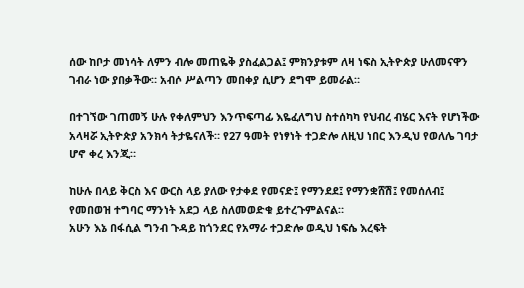ሰው ከቦታ መነሳት ለምን ብሎ መጠዬቅ ያስፈልጋል፤ ምክንያቱም ለዛ ነፍስ ኢትዮጵያ ሁለመናዋን ገብራ ነው ያበቃችው። አብሶ ሥልጣን መበቀያ ሲሆን ደግሞ ይመራል።

በተገኘው ገጠመኝ ሁሉ የቀለምህን እንጥፍጣፊ እዬፈለግህ ስተሰካካ የህብረ ብሄር እናት የሆነችው አላዛሯ ኢትዮጵያ አንክሳ ትታዬናለች። የ27 ዓመት የነፃነት ተጋድሎ ለዚህ ነበር እንዲህ የወለሌ ገባታ ሆኖ ቀረ እንጂ።

ከሁሉ በላይ ቅርስ እና ውርስ ላይ ያለው የታቀደ የመናድ፤ የማንደደ፤ የማንቋሸሽ፤ የመሰለብ፤ የመበወዝ ተግባር ማንነት አደጋ ላይ ስለመወድቁ ይተረጉምልናል።
አሁን እኔ በፋሲል ግንብ ጉዳይ ከጎንደር የአማራ ተጋድሎ ወዲህ ነፍሴ እረፍት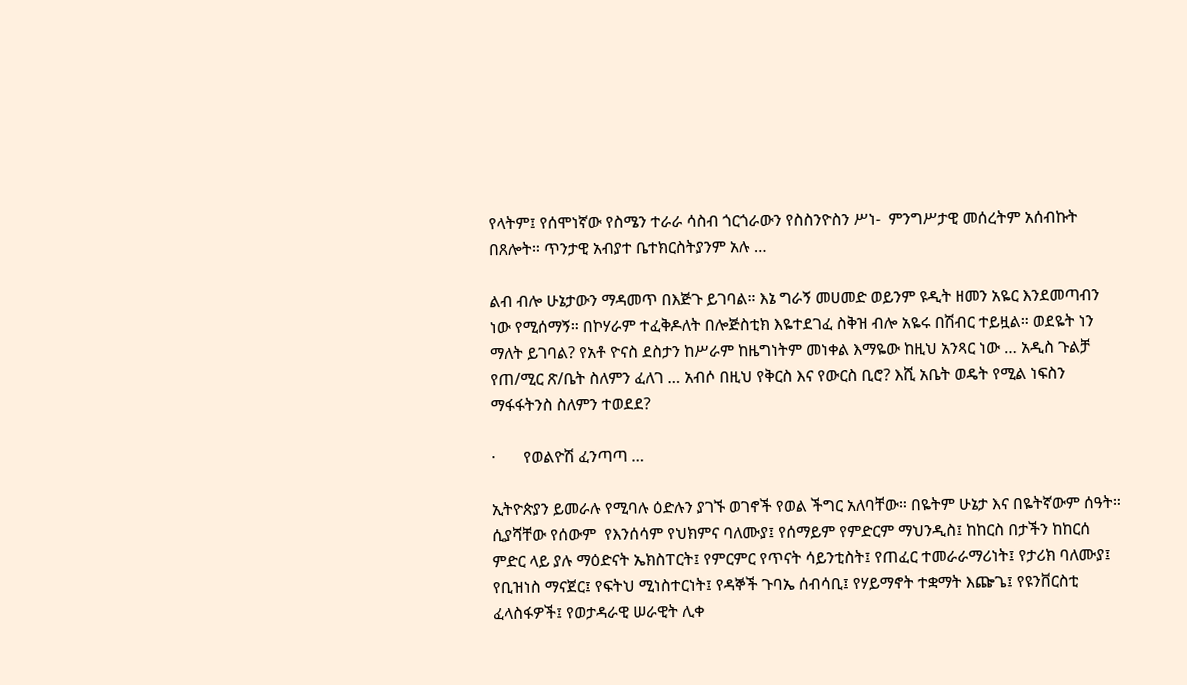የላትም፤ የሰሞነኛው የስሜን ተራራ ሳስብ ጎርጎራውን የስስንዮስን ሥነ-  ምንግሥታዊ መሰረትም አሰብኩት በጸሎት። ጥንታዊ አብያተ ቤተክርስትያንም አሉ …

ልብ ብሎ ሁኔታውን ማዳመጥ በእጅጉ ይገባል። እኔ ግራኝ መሀመድ ወይንም ዩዲት ዘመን አዬር እንደመጣብን ነው የሚሰማኝ። በኮሃራም ተፈቅዶለት በሎጅስቲክ እዬተደገፈ ስቅዝ ብሎ አዬሩ በሽብር ተይዟል። ወደዬት ነን ማለት ይገባል? የአቶ ዮናስ ደስታን ከሥራም ከዜግነትም መነቀል እማዬው ከዚህ አንጻር ነው … አዲስ ጉልቻ የጠ/ሚር ጽ/ቤት ስለምን ፈለገ … አብሶ በዚህ የቅርስ እና የውርስ ቢሮ? እሺ አቤት ወዴት የሚል ነፍስን ማፋፋትንስ ስለምን ተወደደ?

·       የወልዮሽ ፈንጣጣ …

ኢትዮጵያን ይመራሉ የሚባሉ ዕድሉን ያገኙ ወገኖች የወል ችግር አለባቸው። በዬትም ሁኔታ እና በዬትኛውም ሰዓት። ሲያሻቸው የሰውም  የእንሰሳም የህክምና ባለሙያ፤ የሰማይም የምድርም ማህንዲስ፤ ከከርስ በታችን ከከርሰ ምድር ላይ ያሉ ማዕድናት ኤክስፐርት፤ የምርምር የጥናት ሳይንቲስት፤ የጠፈር ተመራራማሪነት፤ የታሪክ ባለሙያ፤ የቢዝነስ ማናጀር፤ የፍትህ ሚነስተርነት፤ የዳኞች ጉባኤ ሰብሳቢ፤ የሃይማኖት ተቋማት እጬጌ፤ የዩንቨርስቲ ፈላስፋዎች፤ የወታዳራዊ ሠራዊት ሊቀ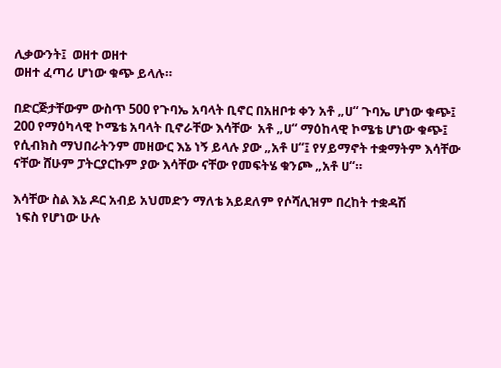ሊቃውንት፤  ወዘተ ወዘተ
ወዘተ ፈጣሪ ሆነው ቁጭ ይላሉ።

በድርጅታቸውም ውስጥ 500 የጉባኤ አባላት ቢኖር በአዘቦቱ ቀን አቶ „ሀ“ ጉባኤ ሆነው ቁጭ፤ 200 የማዕካላዊ ኮሜቴ አባላት ቢኖራቸው እሳቸው  አቶ „ሀ“ ማዕከላዊ ኮሜቴ ሆነው ቁጭ፤ የሲብክስ ማህበራትንም መዘውር እኔ ነኝ ይላሉ ያው „አቶ ሀ“፤ የሃይማኖት ተቋማትም እሳቸው ናቸው ሸሁም ፓትርያርኩም ያው እሳቸው ናቸው የመፍትሄ ቁንጮ „አቶ ሀ“።

እሳቸው ስል እኔ ዶር አብይ አህመድን ማለቴ አይደለም የሶሻሊዝም በረከት ተቋዳሽ
 ነፍስ የሆነው ሁሉ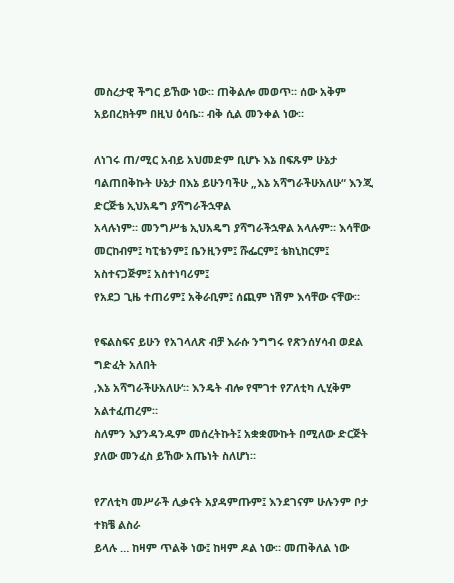መስረታዊ ችግር ይኸው ነው። ጠቅልሎ መወጥ። ሰው አቅም አይበረክትም በዚህ ዕሳቤ። ብቅ ሲል መንቀል ነው።

ለነገሩ ጠ/ሚር አብይ አህመድም ቢሆኑ እኔ በፍጹም ሁኔታ ባልጠበቅኩት ሁኔታ በእኔ ይሁንባችሁ „እኔ አሻግራችሁአለሁ“ እንጂ ድርጅቴ ኢህአዴግ ያሻግራችኋዋል
አላሉነም። መንግሥቴ ኢህአዴግ ያሻግራችኋዋል አላሉም። እሳቸው መርከብም፤ ካፒቴንም፤ ቤንዚንም፤ ሹፌርም፤ ቴክኒከርም፤ አስተናጋጅም፤ አስተነባሪም፤
የአደጋ ጊዜ ተጠሪም፤ አቅራቢም፤ ሰጪም ነሽም እሳቸው ናቸው።

የፍልስፍና ይሁን የአገላለጽ ብቻ እራሱ ንግግሩ የጽንሰሃሳብ ወደል ግድፈት አለበት
‚እኔ አሻግራችሁአለሁ‘። እንዴት ብሎ የሞገተ የፖለቲካ ሊሂቅም አልተፈጠረም።
ስለምን እያንዳንዱም መሰረትኩት፤ አቋቋሙኩት በሚለው ድርጅት ያለው መንፈስ ይኸው አጤነት ስለሆነ።

የፖለቲካ መሥራች ሊቃናት አያዳምጡም፤ እንደገናም ሁሉንም ቦታ ተክቼ ልስራ
ይላሉ … ከዛም ጥልቅ ነው፤ ከዛም ዶል ነው። መጠቅለል ነው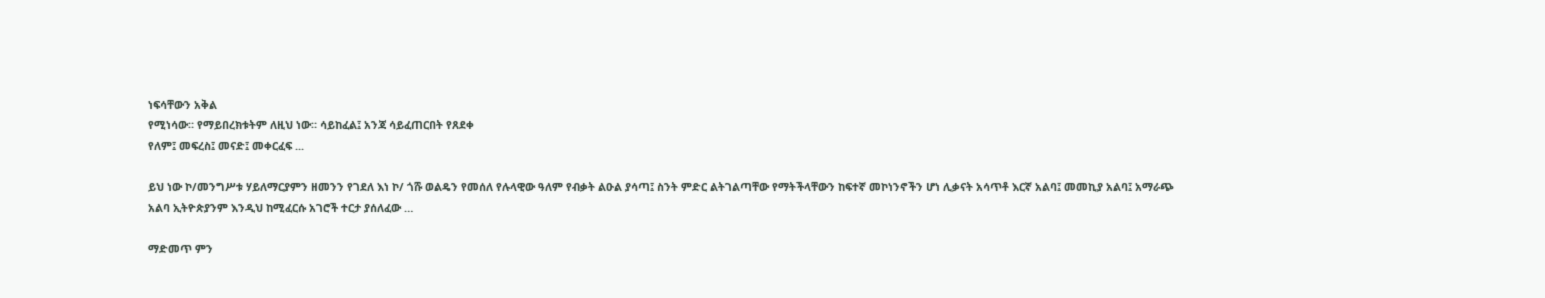ነፍሳቸውን አቅል
የሚነሳው። የማይበረክቱትም ለዚህ ነው። ሳይከፈል፤ አንጃ ሳይፈጠርበት የጸደቀ
የለም፤ መፍረስ፤ መናድ፤ መቀርፈፍ ...

ይህ ነው ኮ/መንግሥቱ ሃይለማርያምን ዘመንን የገደለ እነ ኮ/ ጎሹ ወልዴን የመሰለ የሉላዊው ዓለም የብቃት ልዑል ያሳጣ፤ ስንት ምድር ልትገልጣቸው የማትችላቸውን ከፍተኛ መኮነንኖችን ሆነ ሊቃናት አሳጥቶ እርኛ አልባ፤ መመኪያ አልባ፤ አማራጭ
አልባ ኢትዮጵያንም እንዲህ ከሚፈርሱ አገሮች ተርታ ያሰለፈው …

ማድመጥ ምን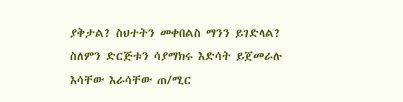ያቅታል? ስህተትን መቀበልስ ማንን ይገድላል? ስለምን ድርጅቱን ሳያማክሩ እድሳት ይጀመራሉ እሳቸው እራሳቸው ጠ/ሚር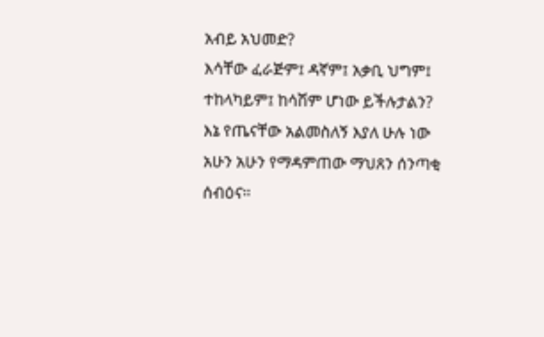አብይ አህመድ?
እሳቸው ፈራጅም፤ ዳኛም፤ አቃቢ ህግም፤ ተከላካይም፤ ከሳሽም ሆነው ይችሉታልን?
እኔ የጤናቸው አልመስለኝ እያለ ሁሉ ነው አሁን አሁን የማዳምጠው ማህጸን ሰንጣቂ ሰብዕና።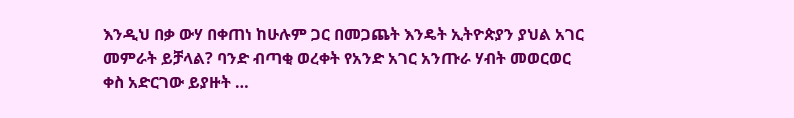እንዲህ በቃ ውሃ በቀጠነ ከሁሉም ጋር በመጋጨት እንዴት ኢትዮጵያን ያህል አገር
መምራት ይቻላል? ባንድ ብጣቂ ወረቀት የአንድ አገር አንጡራ ሃብት መወርወር
ቀስ አድርገው ይያዙት …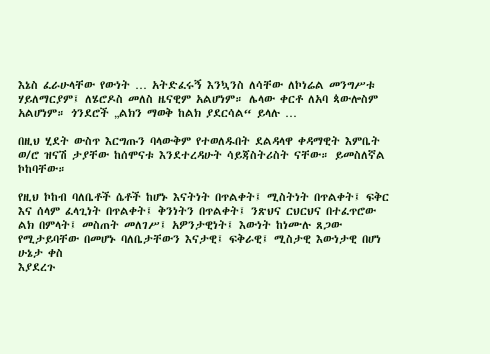እኔስ ፈራሁላቸው የውነት … አትድፈሩኝ እንኳንስ ለሳቸው ለኮነሬል መንግሥቱ ሃይለማርያም፤ ለሄሮዶስ መለስ ዜናዊም አልሆነም። ሌላው ቀርቶ ለአባ ጳውሎስም አልሆነም። ጎንደሮች „ልክን ማወቅ ከልክ ያደርሳል“ ይላሉ …

በዚህ ሂደት ውስጥ እርግጡን ባላውቅም የተወለዱበት ደልዳላዋ ቀዳማዊት እምቤት
ወ/ሮ ዝናሽ ታያቸው ከሰሞናቱ እንደተረዳሁት ሳይጃስትሪስት ናቸው። ይመስለኛል ኮከባቸው።

የዚህ ኮከብ ባለቤቶች ሴቶች ከሆኑ እናትነት በጥልቀት፤ ሚስትነት በጥልቀት፤ ፍቅር
እና ሰላም ፈላጊነት በጥልቀት፤ ቅንነትን በጥልቀት፤ ንጽህና ርህርህና በተፈጥሮው ልክ በምላት፤ መስጠት መለገሥ፤ አዎንታዊነት፤ እውነት ከነሙሉ ጸጋው የሚታይባቸው በመሆኑ ባለቤታቸውን እናታዊ፤ ፍቅራዊ፤ ሚስታዊ እውነታዊ በሆነ ሁኔታ ቀስ
እያደረጉ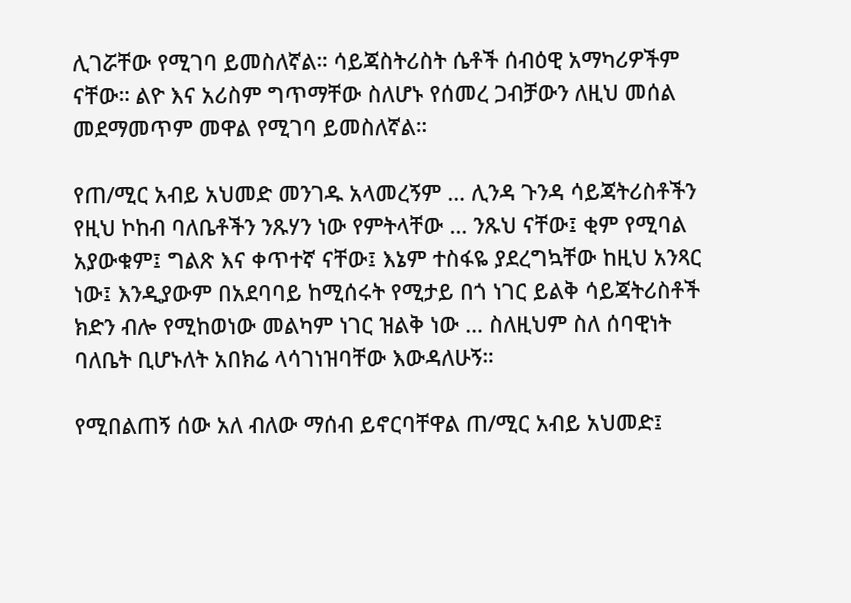ሊገሯቸው የሚገባ ይመስለኛል። ሳይጃስትሪስት ሴቶች ሰብዕዊ አማካሪዎችም
ናቸው። ልዮ እና አሪስም ግጥማቸው ስለሆኑ የሰመረ ጋብቻውን ለዚህ መሰል መደማመጥም መዋል የሚገባ ይመስለኛል።

የጠ/ሚር አብይ አህመድ መንገዱ አላመረኝም … ሊንዳ ጉንዳ ሳይጃትሪስቶችን የዚህ ኮከብ ባለቤቶችን ንጹሃን ነው የምትላቸው … ንጹህ ናቸው፤ ቂም የሚባል አያውቁም፤ ግልጽ እና ቀጥተኛ ናቸው፤ እኔም ተስፋዬ ያደረግኳቸው ከዚህ አንጻር ነው፤ እንዲያውም በአደባባይ ከሚሰሩት የሚታይ በጎ ነገር ይልቅ ሳይጃትሪስቶች ክድን ብሎ የሚከወነው መልካም ነገር ዝልቅ ነው … ስለዚህም ስለ ሰባዊነት ባለቤት ቢሆኑለት አበክሬ ላሳገነዝባቸው እውዳለሁኝ።

የሚበልጠኝ ሰው አለ ብለው ማሰብ ይኖርባቸዋል ጠ/ሚር አብይ አህመድ፤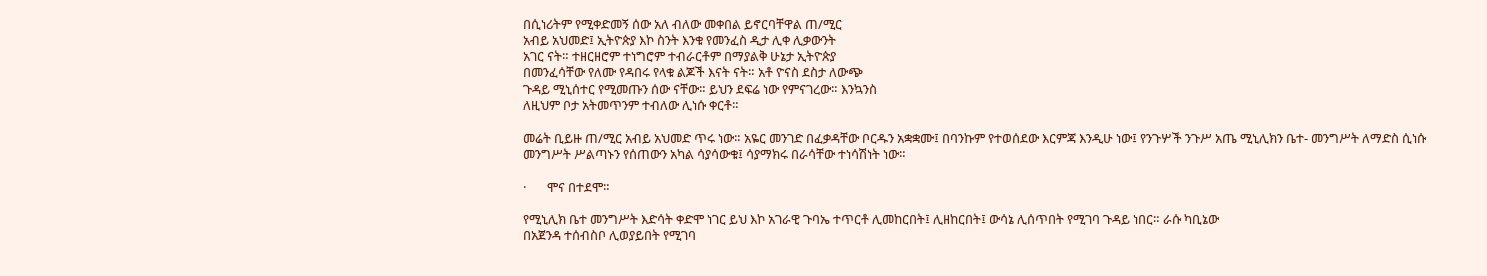በሲነሪትም የሚቀድመኝ ሰው አለ ብለው መቀበል ይኖርባቸዋል ጠ/ሚር
አብይ አህመድ፤ ኢትዮጵያ እኮ ስንት እንቁ የመንፈስ ዲታ ሊቀ ሊቃውንት
አገር ናት። ተዘርዘሮም ተነግሮም ተብራርቶም በማያልቅ ሁኔታ ኢትዮጵያ
በመንፈሳቸው የለሙ የዳበሩ የላቁ ልጆች እናት ናት። አቶ ዮናስ ደስታ ለውጭ
ጉዳይ ሚኒሰተር የሚመጡን ሰው ናቸው። ይህን ደፍሬ ነው የምናገረው። እንኳንስ
ለዚህም ቦታ አትመጥንም ተብለው ሊነሱ ቀርቶ።

መሬት ቢይዙ ጠ/ሚር አብይ አህመድ ጥሩ ነው። አዬር መንገድ በፈቃዳቸው ቦርዱን አቋቋሙ፤ በባንኩም የተወሰደው እርምጃ እንዲሁ ነው፤ የንጉሦች ንጉሥ አጤ ሚኒሊክን ቤተ- መንግሥት ለማድስ ሲነሱ መንግሥት ሥልጣኑን የሰጠውን አካል ሳያሳውቁ፤ ሳያማክሩ በራሳቸው ተነሳሽነት ነው።

·       ሞና በተደሞ።

የሚኒሊክ ቤተ መንግሥት እድሳት ቀድሞ ነገር ይህ እኮ አገራዊ ጉባኤ ተጥርቶ ሊመከርበት፤ ሊዘከርበት፤ ውሳኔ ሊሰጥበት የሚገባ ጉዳይ ነበር። ራሱ ካቢኔው
በአጀንዳ ተሰብስቦ ሊወያይበት የሚገባ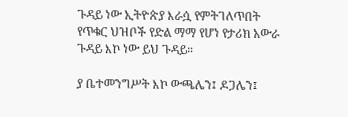ጉዳይ ነው ኢትዮጵያ እራሷ የምትገለጥበት
የጥቁር ህዝቦች የድል ማማ የሆነ የታሪክ አውራ ጉዳይ እኮ ነው ይህ ጉዳይ።

ያ ቤተመንግሥት እኮ ውጫሌን፤ ዶጋሌን፤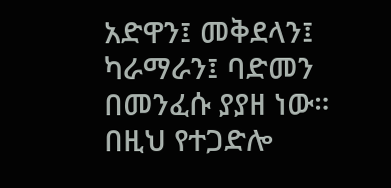አድዋን፤ መቅደላን፤ ካራማራን፤ ባድመን በመንፈሱ ያያዘ ነው። በዚህ የተጋድሎ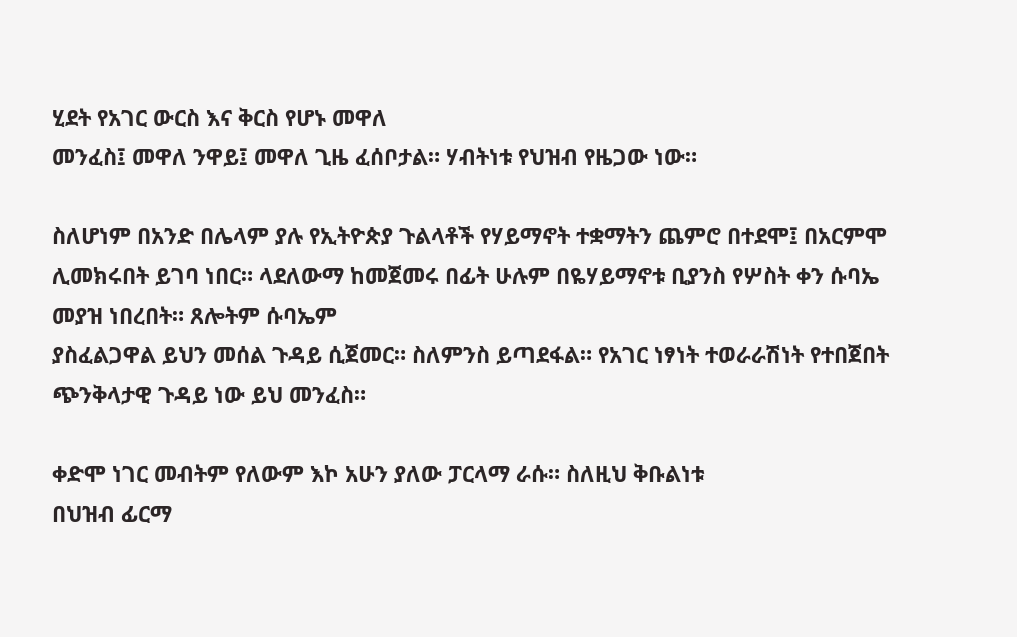ሂደት የአገር ውርስ እና ቅርስ የሆኑ መዋለ
መንፈስ፤ መዋለ ንዋይ፤ መዋለ ጊዜ ፈሰቦታል። ሃብትነቱ የህዝብ የዜጋው ነው።

ስለሆነም በአንድ በሌላም ያሉ የኢትዮጵያ ጉልላቶች የሃይማኖት ተቋማትን ጨምሮ በተደሞ፤ በአርምሞ ሊመክሩበት ይገባ ነበር። ላደለውማ ከመጀመሩ በፊት ሁሉም በዬሃይማኖቱ ቢያንስ የሦስት ቀን ሱባኤ መያዝ ነበረበት። ጸሎትም ሱባኤም
ያስፈልጋዋል ይህን መሰል ጉዳይ ሲጀመር። ስለምንስ ይጣደፋል። የአገር ነፃነት ተወራራሽነት የተበጀበት ጭንቅላታዊ ጉዳይ ነው ይህ መንፈስ።

ቀድሞ ነገር መብትም የለውም እኮ አሁን ያለው ፓርላማ ራሱ። ስለዚህ ቅቡልነቱ
በህዝብ ፊርማ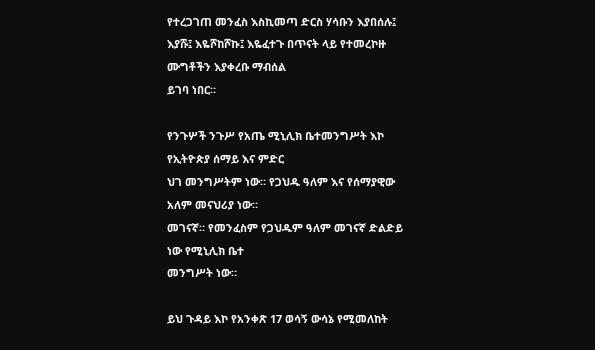የተረጋገጠ መንፈስ እስኪመጣ ድርስ ሃሳቡን እያበሰሉ፤ እያሹ፤ እዬሾከሾኩ፤ እዬፈተጉ በጥናት ላይ የተመረኮዙ ሙግቶችን እያቀረቡ ማብሰል
ይገባ ነበር።

የንጉሦች ንጉሥ የአጤ ሚኒሊክ ቤተመንግሥት እኮ የኢትዮጵያ ሰማይ እና ምድር
ህገ መንግሥትም ነው። የጋህዱ ዓለም እና የሰማያዊው አለም መናህሪያ ነው።
መገናኛ። የመንፈስም የጋህዱም ዓለም መገናኛ ድልድይ ነው የሚኒሊክ ቤተ
መንግሥት ነው።

ይህ ጉዳይ እኮ የአንቀጽ 17 ወሳኝ ውሳኔ የሚመለከት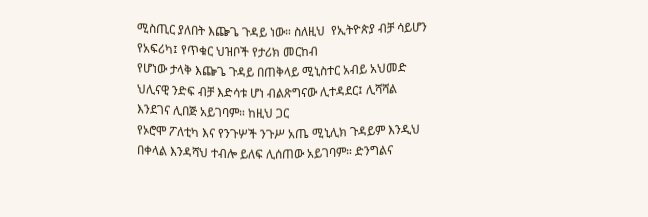ሚስጢር ያለበት እጬጌ ጉዳይ ነው። ስለዚህ  የኢትዮጵያ ብቻ ሳይሆን የአፍሪካ፤ የጥቁር ህዝቦች የታሪክ መርከብ
የሆነው ታላቅ እጬጌ ጉዳይ በጠቅላይ ሚኒስተር አብይ አህመድ  ህሊናዊ ንድፍ ብቻ እድሳቱ ሆነ ብልጽግናው ሊተዳደር፤ ሊሻሻል እንደገና ሊበጅ አይገባም። ከዚህ ጋር
የኦሮሞ ፖለቲካ እና የንጉሦች ንጉሥ አጤ ሚኒሊክ ጉዳይም እንዲህ በቀላል እንዳሻህ ተብሎ ይለፍ ሊሰጠው አይገባም። ድንግልና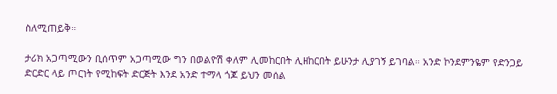ስለሚጠይቅ።

ታሪክ አጋጣሚውን ቢሰጥም አጋጣሚው ግን በወልዮሽ ቀለም ሊመከርበት ሊዘከርበት ይሁንታ ሊያገኝ ይገባል። አንድ ኮንደምንዬም የድንጋይ ድርድር ላይ ጦርነት የሚከፍት ድርጅት እንደ አንድ ተማላ ጎጆ ይህን መሰል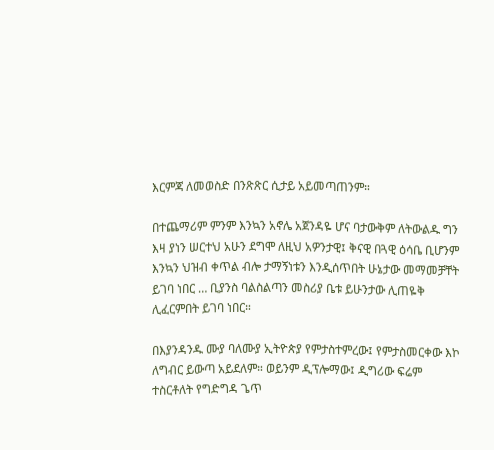እርምጃ ለመወስድ በንጽጽር ሲታይ አይመጣጠንም።

በተጨማሪም ምንም እንኳን አኖሌ አጀንዳዬ ሆና ባታውቅም ለትውልዱ ግን እዛ ያነን ሠርተህ አሁን ደግሞ ለዚህ አዎንታዊ፤ ቅናዊ በጓዊ ዕሳቤ ቢሆንም እንኳን ህዝብ ቀጥል ብሎ ታማኝነቱን እንዲሰጥበት ሁኔታው መማመቻቸት ይገባ ነበር … ቢያንስ ባልስልጣን መስሪያ ቤቱ ይሁንታው ሊጠዬቅ ሊፈርምበት ይገባ ነበር።

በእያንዳንዱ ሙያ ባለሙያ ኢትዮጵያ የምታስተምረው፤ የምታስመርቀው እኮ ለግብር ይውጣ አይደለም። ወይንም ዲፕሎማው፤ ዲግሪው ፍሬም ተስርቶለት የግድግዳ ጌጥ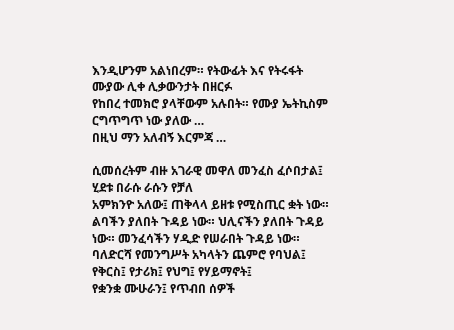እንዲሆንም አልነበረም። የትውፊት እና የትሩፋት ሙያው ሊቀ ሊቃውንታት በዘርፉ
የከበረ ተመክሮ ያላቸውም አሉበት። የሙያ ኤትኪስም ርግጥግጥ ነው ያለው …
በዚህ ማን አለብኝ እርምጃ …

ሲመሰረትም ብዙ አገራዊ መዋለ መንፈስ ፈሶበታል፤ ሂደቱ በራሱ ራሱን የቻለ
አምክንዮ አለው፤ ጠቅላላ ይዘቱ የሚስጢር ቋት ነው። ልባችን ያለበት ጉዳይ ነው። ህሊናችን ያለበት ጉዳይ ነው። መንፈሳችን ሃዲድ የሠራበት ጉዳይ ነው።
ባለድርሻ የመንግሥት አካላትን ጨምሮ የባህል፤ የቅርስ፤ የታሪክ፤ የህግ፤ የሃይማኖት፤
የቋንቋ ሙሁራን፤ የጥብበ ሰዎች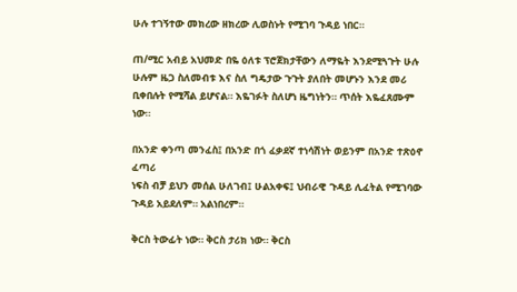ሁሉ ተገኝተው መክረው ዘክረው ሊወስኑት የሚገባ ጉዳይ ነበር።

ጠ/ሚር አብይ አህመድ በዬ ዕለቱ ፕሮጀክታቸውን ለማዬት እንደሚጓጉት ሁሉ
ሁሉም ዜጋ ስለመብቱ እና ስለ ግዴታው ጉጉት ያለበት መሆኑን እንደ መሪ ቢቀበሉት የሚሻል ይሆናል። እዬገፉት ስለሆነ ዜግነትን። ጥሰት እዬፈጸሙም ነው።

በአንድ ቀንጣ መንፈስ፤ በአንድ በጎ ፈቃደኛ ተነሳሽነት ወይንም በአንድ ተጽዕኖ ፈጣሪ
ነፍስ ብቻ ይህን መሰል ሁለገብ፤ ሁልአቀፍ፤ ህብራዊ ጉዳይ ሊፈትል የሚገባው ጉዳይ አይደለም። አልነበረም።

ቅርስ ትውፊት ነው። ቅርስ ታሪክ ነው። ቅርስ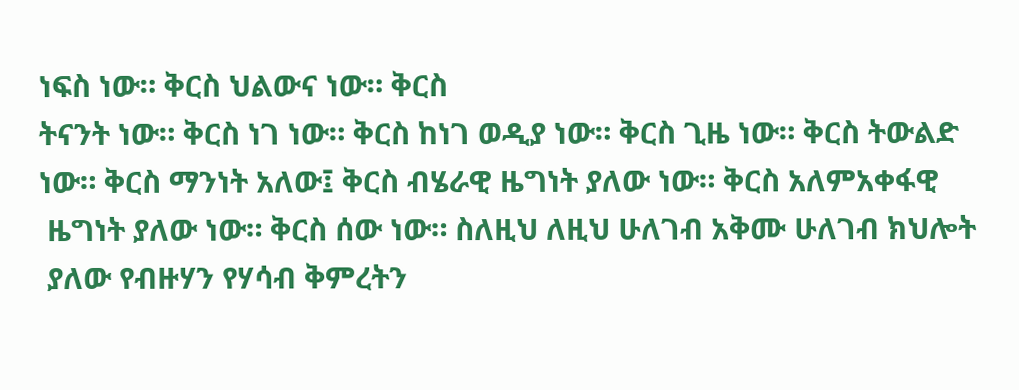ነፍስ ነው። ቅርስ ህልውና ነው። ቅርስ
ትናንት ነው። ቅርስ ነገ ነው። ቅርስ ከነገ ወዲያ ነው። ቅርስ ጊዜ ነው። ቅርስ ትውልድ
ነው። ቅርስ ማንነት አለው፤ ቅርስ ብሄራዊ ዜግነት ያለው ነው። ቅርስ አለምአቀፋዊ
 ዜግነት ያለው ነው። ቅርስ ሰው ነው። ስለዚህ ለዚህ ሁለገብ አቅሙ ሁለገብ ክህሎት
 ያለው የብዙሃን የሃሳብ ቅምረትን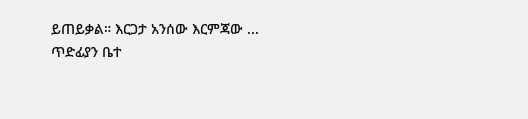ይጠይቃል። እርጋታ አንሰው እርምጃው ...
ጥድፊያን ቤተ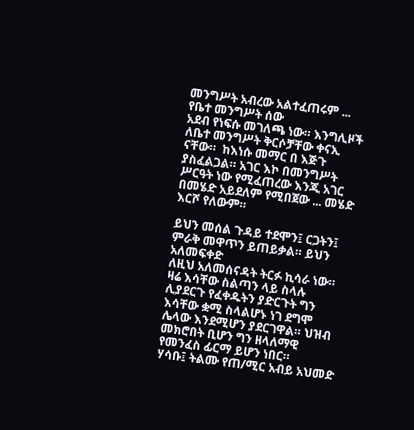መንግሥት አብረው አልተፈጠሩም ... የቤተ መንግሥት ሰው
አደብ የነፍሱ መገለጫ ነው። እንግሊዞች ለቤተ መንግሥት ቅርሶቻቸው ቀናኢ ናቸው።  ከእነሱ መማር በ እጅጉ ያስፈልጋል። አገር እኮ በመንግሥት ሥርዓት ነው የሚፈጠረው እንጂ አገር በመሄድ አይደለም የሚበጀው ... መሄድ እርሾ የለውም።

ይህን መሰል ጉዳይ ተደሞን፤ ርጋትን፤ ምራቅ መዋጥን ይጠይቃል። ይህን አለመፍቀድ
ለዚህ አለመሰናዳት ትርፉ ኪሳራ ነው። ዛሬ እሳቸው ስልጣን ላይ ስላሉ ሊያደርጉ የፈቀዱትን ያድርጉት ግን እሳቸው ቋሚ ስላልሆኑ ነገ ደግሞ ሌላው እንደሚሆን ያደርገዋል። ህዝብ መክሮበት ቢሆን ግን ዘላለማዊ የመንፈስ ፊርማ ይሆን ነበር።
ሃሳቡ፤ ትልሙ የጠ/ሚር አብይ አህመድ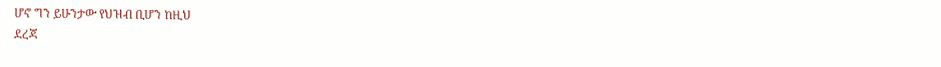ሆኖ ግን ይሁንታው የህዝብ ቢሆን ከዚህ
ደረጃ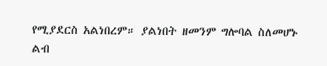የሚያደርስ አልነበረም። ያልነበት ዘመንም ግሎባል ስለመሆኑ ልብ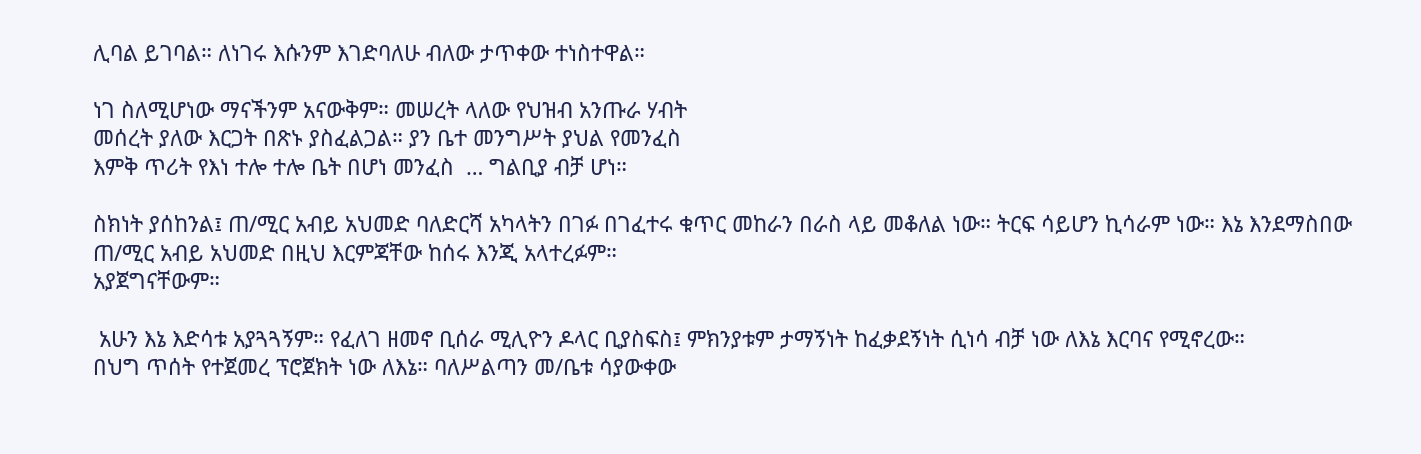ሊባል ይገባል። ለነገሩ እሱንም እገድባለሁ ብለው ታጥቀው ተነስተዋል።

ነገ ስለሚሆነው ማናችንም አናውቅም። መሠረት ላለው የህዝብ አንጡራ ሃብት
መሰረት ያለው እርጋት በጽኑ ያስፈልጋል። ያን ቤተ መንግሥት ያህል የመንፈስ
እምቅ ጥሪት የእነ ተሎ ተሎ ቤት በሆነ መንፈስ  … ግልቢያ ብቻ ሆነ።

ስክነት ያሰከንል፤ ጠ/ሚር አብይ አህመድ ባለድርሻ አካላትን በገፉ በገፈተሩ ቁጥር መከራን በራስ ላይ መቆለል ነው። ትርፍ ሳይሆን ኪሳራም ነው። እኔ እንደማስበው
ጠ/ሚር አብይ አህመድ በዚህ እርምጃቸው ከሰሩ እንጂ አላተረፉም።
አያጀግናቸውም።

 አሁን እኔ እድሳቱ አያጓጓኝም። የፈለገ ዘመኖ ቢሰራ ሚሊዮን ዶላር ቢያስፍስ፤ ምክንያቱም ታማኝነት ከፈቃደኝነት ሲነሳ ብቻ ነው ለእኔ እርባና የሚኖረው።
በህግ ጥሰት የተጀመረ ፕሮጀክት ነው ለእኔ። ባለሥልጣን መ/ቤቱ ሳያውቀው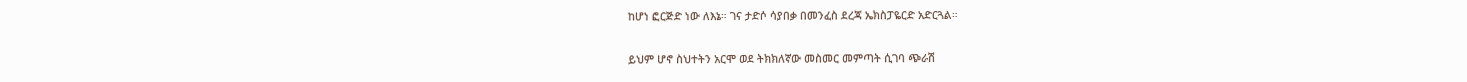ከሆነ ፎርጅድ ነው ለእኔ። ገና ታድሶ ሳያበቃ በመንፈስ ደረጃ ኤክስፓዬርድ አድርጓል።

ይህም ሆኖ ስህተትን አርሞ ወደ ትክክለኛው መስመር መምጣት ሲገባ ጭራሽ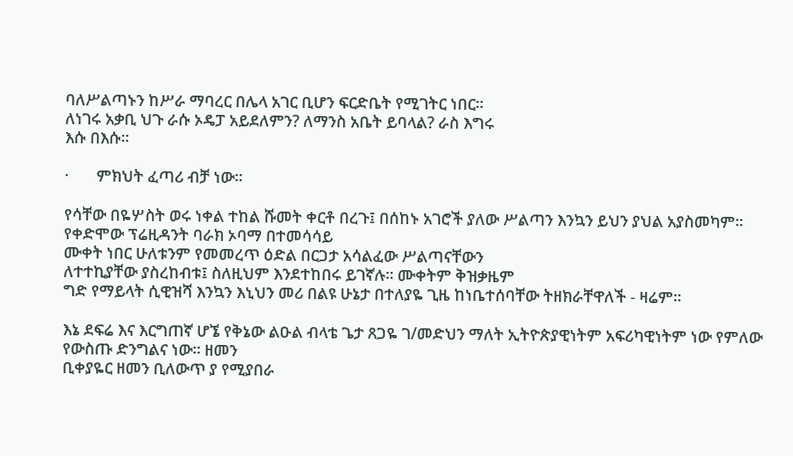ባለሥልጣኑን ከሥራ ማባረር በሌላ አገር ቢሆን ፍርድቤት የሚገትር ነበር።
ለነገሩ አቃቢ ህጉ ራሱ ኦዴፓ አይደለምን? ለማንስ አቤት ይባላል? ራስ እግሩ
እሱ በእሱ።

·       ምክህት ፈጣሪ ብቻ ነው።

የሳቸው በዬሦስት ወሩ ነቀል ተከል ሹመት ቀርቶ በረጉ፤ በሰከኑ አገሮች ያለው ሥልጣን እንኳን ይህን ያህል አያስመካም። የቀድሞው ፕሬዚዳንት ባራክ ኦባማ በተመሳሳይ
ሙቀት ነበር ሁለቱንም የመመረጥ ዕድል በርጋታ አሳልፈው ሥልጣናቸውን
ለተተኪያቸው ያስረከብቱ፤ ስለዚህም እንደተከበሩ ይገኛሉ። ሙቀትም ቅዝቃዜም
ግድ የማይላት ሲዊዝሻ እንኳን እኒህን መሪ በልዩ ሁኔታ በተለያዬ ጊዜ ከነቤተሰባቸው ትዘክራቸዋለች - ዛሬም።

እኔ ደፍሬ እና እርግጠኛ ሆኜ የቅኔው ልዑል ብላቴ ጌታ ጸጋዬ ገ/መድህን ማለት ኢትዮጵያዊነትም አፍሪካዊነትም ነው የምለው የውስጡ ድንግልና ነው። ዘመን
ቢቀያዬር ዘመን ቢለውጥ ያ የሚያበራ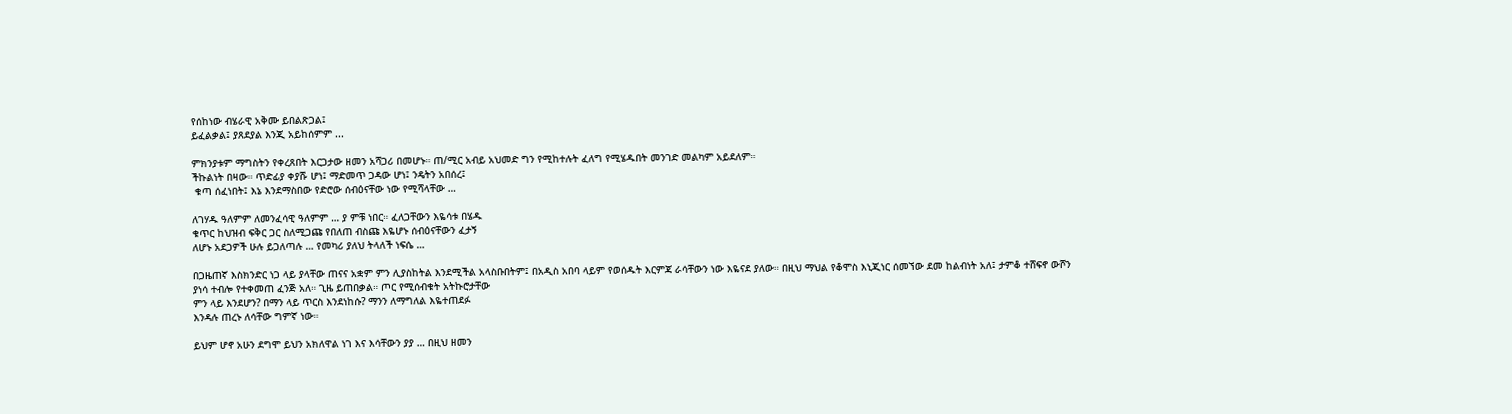የሰከነው ብሄራዊ አቅሙ ይበልጽጋል፤
ይፈልቃል፤ ያጸደያል እንጂ አይከሰምም ...

ምክንያቱም ማግስትን የቀረጸበት እርጋታው ዘመን አሻጋሪ በመሆኑ። ጠ/ሚር አብይ አህመድ ግን የሚከተሉት ፈለግ የሚሄዱበት መንገድ መልካም አይደለም።
ችኩልነት በዛው። ጥድፊያ ቀያሹ ሆነ፤ ማድመጥ ጋዳው ሆነ፤ ንዴትን አበሰረ፤
 ቁጣ ሰፈነበት፤ እኔ እንደማስበው የድሮው ሰብዕናቸው ነው የሚሻላቸው …

ለገሃዱ ዓለምም ለመንፈሳዊ ዓለምም … ያ ምቹ ነበር። ፈለጋቸውን እዬሳቱ በሄዱ
ቁጥር ከህዝብ ፍቅር ጋር ስለሚጋጩ የበለጠ ብስጩ እዬሆኑ ሰብዕናቸውን ፈታኝ
ለሆኑ አደጋዎች ሁሉ ይጋለጣሉ … የመካሪ ያለህ ትላለች ነፍሴ …

በጋዜጠኛ እስክንድር ነጋ ላይ ያላቸው ጠናና አቋም ምን ሊያስከትል እንደሚችል አላስቡበትም፤ በአዲስ አበባ ላይም የወሰዱት እርምጃ ራሳቸውን ነው እዬናደ ያለው። በዚህ ማህል የቆሞስ እኒጂነር ሰመኘው ደመ ከልብነት አለ፤ ታምቆ ተሸፍኖ ውሾን
ያነሳ ተብሎ የተቀመጠ ፈንጅ አለ። ጊዜ ይጠበቃል። ጦር የሚሰብቁት አትኩሮታቸው
ምን ላይ እንደሆን? በማን ላይ ጥርስ እንደነከሱ? ማንን ለማግለል እዬተጠደፉ
እንዳሉ ጠረኑ ለሳቸው ግምኛ ነው።

ይህም ሆኖ አሁን ደግሞ ይህን አክለዋል ነገ እና እሳቸውን ያያ … በዚህ ዘመን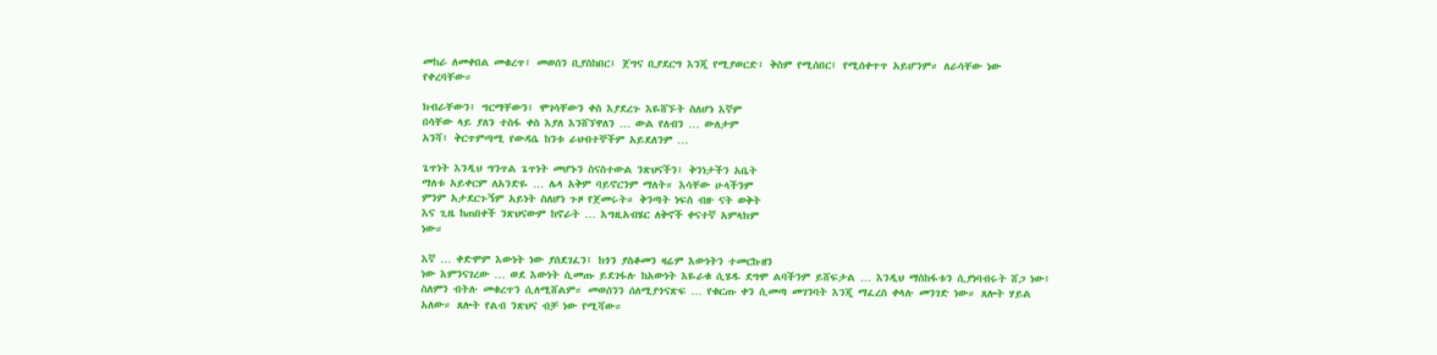መከራ ለመቀበል መቁረጥ፤ መወሰን ቢያስከበር፤ ጀግና ቢያደርግ እንጂ የሚያወርድ፤ ቅስም የሚሰበር፤ የሚሰቀጥጥ አይሆንም። ለራሳቸው ነው የቀረባቸው።

ክብራቸውን፤ ግርማቸውን፤ ሞገሳቸውን ቀስ እያደረጉ እዬሸኙት ስለሆነ እኛም
በሳቸው ላይ ያለን ተስፋ ቀስ እያለ እንሸኘዋለን … ውል የለብን … ውለታም
አንሻ፤ ቅርጥምጣሚ የውዳሴ ከንቱ ራህብተኞችም አይደለንም …

ጌጥነት እንዲህ ግንጥል ጌጥነት መሆኑን ስናስተውል ንጽህናችን፤ ቅንነታችን አቤት
ማለቱ አይቀርም ለአንድዬ … ሌላ አቅም ባይኖርንም ማለት። እሳቸው ሁላችንም
ምንም አታደርጉኝም አይነት ስለሆነ ጉዞ የጀመሩት። ቅንጣት ነፍስ ብዙ ናት ወቅት
እና ጊዜ ከጠበቀች ንጽህናውም ከኖራት … እግዚአብሄር ለቅኖች ቀናተኛ አምላክም
ነው።

እኛ … ቀድሞም እውነት ነው ያሰደገፈን፤ ከጎን ያስቆመን ዛሬም እውነትን ተመርኩዘን
ነው እምንናገረው … ወደ እውነት ሲመጡ ይደገፋሉ ከአውነት እዬራቁ ሲሄዱ ደግሞ ልባችንም ይሸፍታል … እንዲህ ማስከፋቱን ሲያነባብሩት ሸጋ ነው፤ ስለምን ብትሉ መቁረጥን ሲለሚሸልም። መወሰንን ሰለሚያጎናጽፍ … የቁርጡ ቀን ሲመጣ መገንባት እንጂ ማፈረስ ቀላሉ መንገድ ነው። ጸሎት ሃይል አለው። ጸሎት የልብ ንጽህና ብቻ ነው የሚሻው።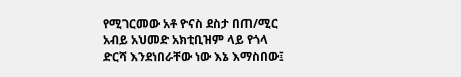የሚገርመው አቶ ዮናስ ደስታ በጠ/ሚር አብይ አህመድ አክቲቢዝም ላይ የጎላ
ድርሻ እንደነበራቸው ነው እኔ እማስበው፤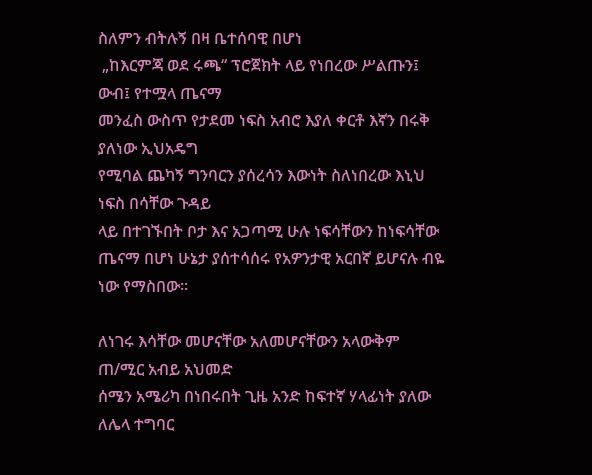ስለምን ብትሉኝ በዛ ቤተሰባዊ በሆነ
 „ከእርምጃ ወደ ሩጫ“ ፕሮጀክት ላይ የነበረው ሥልጡን፤ ውብ፤ የተሟላ ጤናማ
መንፈስ ውስጥ የታደመ ነፍስ አብሮ እያለ ቀርቶ እኛን በሩቅ ያለነው ኢህአዴግ
የሚባል ጨካኝ ግንባርን ያሰረሳን እውነት ስለነበረው እኒህ ነፍስ በሳቸው ጉዳይ
ላይ በተገኙበት ቦታ እና አጋጣሚ ሁሉ ነፍሳቸውን ከነፍሳቸው ጤናማ በሆነ ሁኔታ ያሰተሳሰሩ የአዎንታዊ አርበኛ ይሆናሉ ብዬ ነው የማስበው።

ለነገሩ እሳቸው መሆናቸው አለመሆናቸውን አላውቅም ጠ/ሚር አብይ አህመድ
ሰሜን አሜሪካ በነበሩበት ጊዜ አንድ ከፍተኛ ሃላፊነት ያለው ለሌላ ተግባር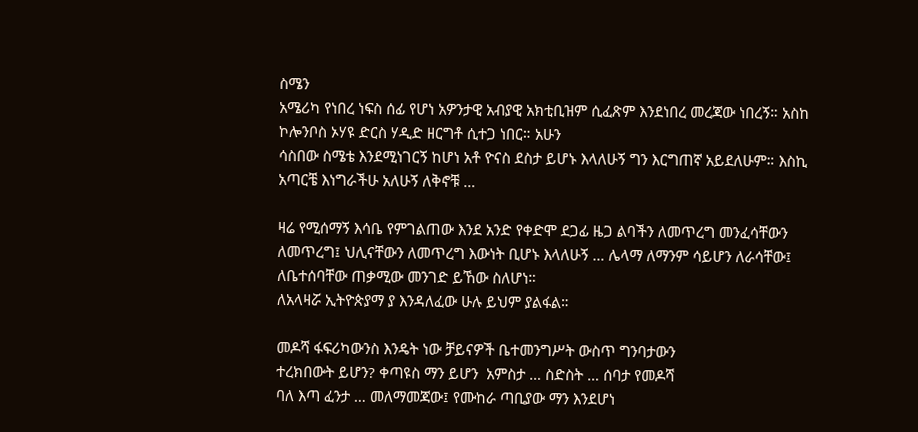ስሜን
አሜሪካ የነበረ ነፍስ ሰፊ የሆነ አዎንታዊ አብያዊ አክቲቢዝም ሲፈጽም እንደነበረ መረጃው ነበረኝ። አስከ ኮሎንቦስ ኦሃዩ ድርስ ሃዲድ ዘርግቶ ሲተጋ ነበር። አሁን
ሳስበው ስሜቴ እንደሚነገርኝ ከሆነ አቶ ዮናስ ደስታ ይሆኑ እላለሁኝ ግን እርግጠኛ አይደለሁም። እስኪ አጣርቼ እነግራችሁ አለሁኝ ለቅኖቹ …

ዛሬ የሚሰማኝ እሳቤ የምገልጠው እንደ አንድ የቀድሞ ደጋፊ ዜጋ ልባችን ለመጥረግ መንፈሳቸውን ለመጥረግ፤ ህሊናቸውን ለመጥረግ እውነት ቢሆኑ እላለሁኝ … ሌላማ ለማንም ሳይሆን ለራሳቸው፤ ለቤተሰባቸው ጠቃሚው መንገድ ይኸው ስለሆነ።
ለአላዛሯ ኢትዮጵያማ ያ እንዳለፈው ሁሉ ይህም ያልፋል።

መዶሻ ፋፍሪካውንስ እንዴት ነው ቻይናዎች ቤተመንግሥት ውስጥ ግንባታውን
ተረክበውት ይሆን? ቀጣዩስ ማን ይሆን  አምስታ … ስድስት … ሰባታ የመዶሻ
ባለ እጣ ፈንታ … መለማመጃው፤ የሙከራ ጣቢያው ማን እንደሆነ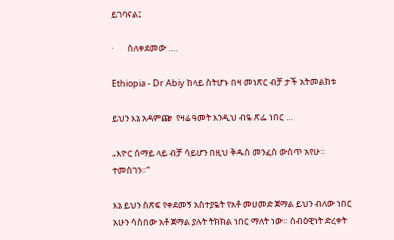ይገባናል፤

·       ስለቀደመው ….

Ethiopia - Dr Abiy ከላይ ስትሆኑ በዛ መነጽር ብቻ ታች አትመልከቱ

ይህን እኔ አዳምጬ  የዛሬ ዓመት እንዲህ ብዬ ጽፌ ነበር …

„እዮር ሰማይ ላይ ብቻ ሳይሆን በዚህ ቅዱስ መንፈስ ውስጥ አየሁ። ተመስገን።“

እኔ ይህን ስጽፍ የቀደመኝ አስተያዬት የአቶ መሀመድ ጀማል ይህን ብለው ነበር አሁን ሳስበው አቶ ጀማል ያሉት ትክክል ነበር ማለት ነው። ሰብዕዊነት ድረቀት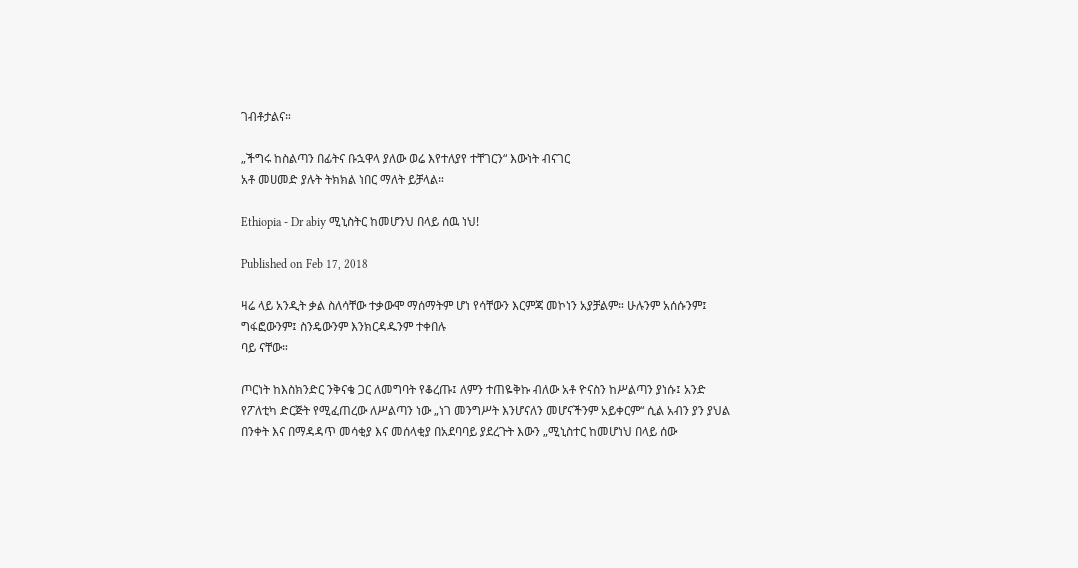ገብቶታልና።

„ችግሩ ከስልጣን በፊትና ቡኋዋላ ያለው ወሬ እየተለያየ ተቸገርን“ እውነት ብናገር
አቶ መሀመድ ያሉት ትክክል ነበር ማለት ይቻላል።

Ethiopia - Dr abiy ሚኒስትር ከመሆንህ በላይ ሰዉ ነህ!

Published on Feb 17, 2018

ዛሬ ላይ አንዲት ቃል ስለሳቸው ተቃውሞ ማሰማትም ሆነ የሳቸውን እርምጃ መኮነን አያቻልም። ሁሉንም አሰሱንም፤ ግፋፎውንም፤ ስንዴውንም እንክርዳዱንም ተቀበሉ
ባይ ናቸው።

ጦርነት ከእስክንድር ንቅናቄ ጋር ለመግባት የቆረጡ፤ ለምን ተጠዬቅኩ ብለው አቶ ዮናስን ከሥልጣን ያነሱ፤ አንድ የፖለቲካ ድርጅት የሚፈጠረው ለሥልጣን ነው „ነገ መንግሥት እንሆናለን መሆናችንም አይቀርም“ ሲል አብን ያን ያህል በንቀት እና በማዳዳጥ መሳቂያ እና መሰላቂያ በአደባባይ ያደረጉት እውን „ሚኒስተር ከመሆነህ በላይ ሰው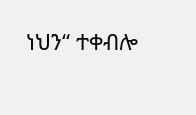ነህን“ ተቀብሎ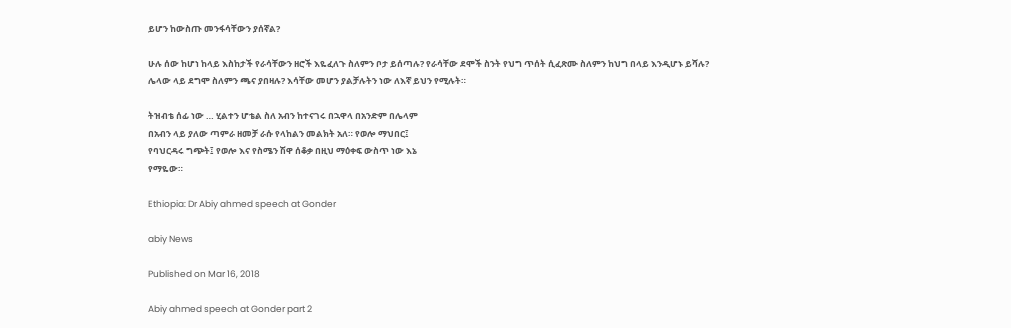ይሆን ከውስጡ መንፋሳቸውን ያሰኛል?

ሁሉ ሰው ከሆነ ከላይ እስከታች የራሳቸውን ዘሮች እዬፈለጉ ስለምን ቦታ ይሰጣሉ? የራሳቸው ደሞች ስንት የህግ ጥሰት ሲፈጽሙ ስለምን ከህግ በላይ እንዲሆኑ ይሻሉ?
ሌላው ላይ ደግሞ ስለምን ጫና ያበዛሉ? እሳቸው መሆን ያልቻሉትን ነው ለእኛ ይህን የሚሉት።

ትዝብቴ ሰፊ ነው … ሂልተን ሆቴል ስለ አብን ከተናገሩ በኋዋላ በአንድም በሌላም
በአብን ላይ ያለው ጣምራ ዘመቻ ራሱ የላከልን መልክት አለ። የወሎ ማህበር፤
የባህርዳሩ ግጭት፤ የወሎ እና የስሜን ሽዋ ሰቆቃ በዚህ ማዕቀፍ ውስጥ ነው እኔ
የማዬው።

Ethiopia: Dr Abiy ahmed speech at Gonder

abiy News

Published on Mar 16, 2018

Abiy ahmed speech at Gonder part 2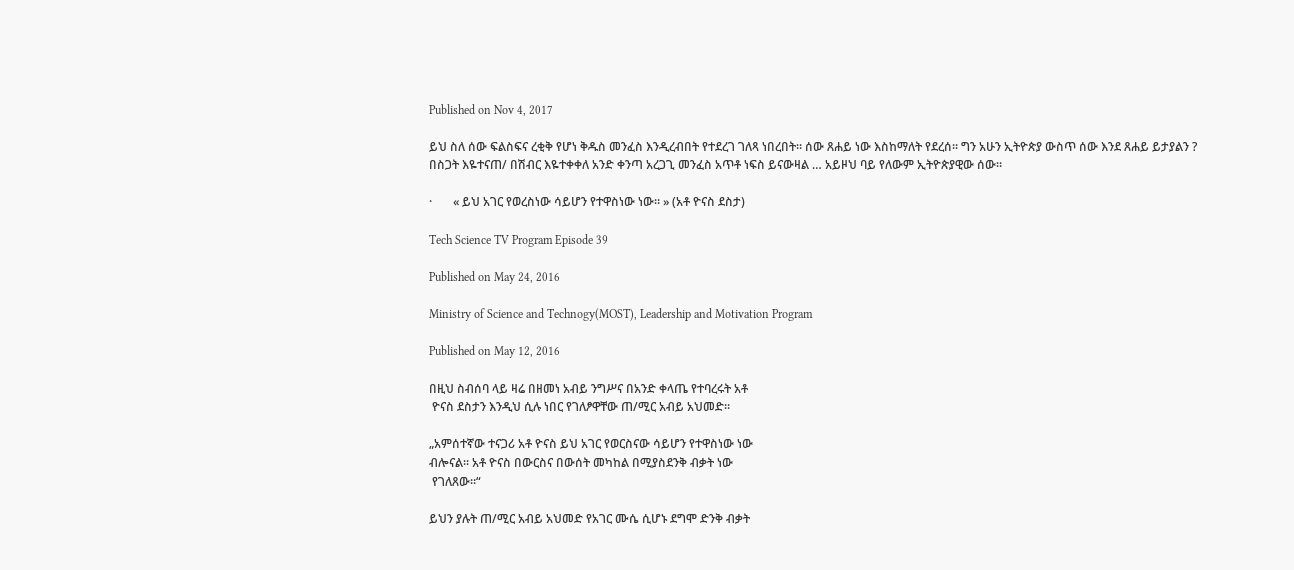Published on Nov 4, 2017

ይህ ስለ ሰው ፍልስፍና ረቂቅ የሆነ ቅዱስ መንፈስ እንዲረብበት የተደረገ ገለጻ ነበረበት። ሰው ጸሐይ ነው እስከማለት የደረሰ። ግን አሁን ኢትዮጵያ ውስጥ ሰው እንደ ጸሐይ ይታያልን ? በስጋት እዬተናጠ/ በሽብር እዬተቀቀለ አንድ ቀንጣ አረጋጊ መንፈስ አጥቶ ነፍስ ይናውዛል … አይዞህ ባይ የለውም ኢትዮጵያዊው ሰው።

·       « ይህ አገር የወረስነው ሳይሆን የተዋስነው ነው። » (አቶ ዮናስ ደስታ)

Tech Science TV Program Episode 39

Published on May 24, 2016

Ministry of Science and Technogy(MOST), Leadership and Motivation Program

Published on May 12, 2016

በዚህ ስብሰባ ላይ ዛሬ በዘመነ አብይ ንግሥና በአንድ ቀላጤ የተባረሩት አቶ
 ዮናስ ደስታን እንዲህ ሲሉ ነበር የገለፆዋቸው ጠ/ሚር አብይ አህመድ።

„አምሰተኛው ተናጋሪ አቶ ዮናስ ይህ አገር የወርስናው ሳይሆን የተዋስነው ነው
ብሎናል። አቶ ዮናስ በውርስና በውሰት መካከል በሚያስደንቅ ብቃት ነው
 የገለጸው።“

ይህን ያሉት ጠ/ሚር አብይ አህመድ የአገር ሙሴ ሲሆኑ ደግሞ ድንቅ ብቃት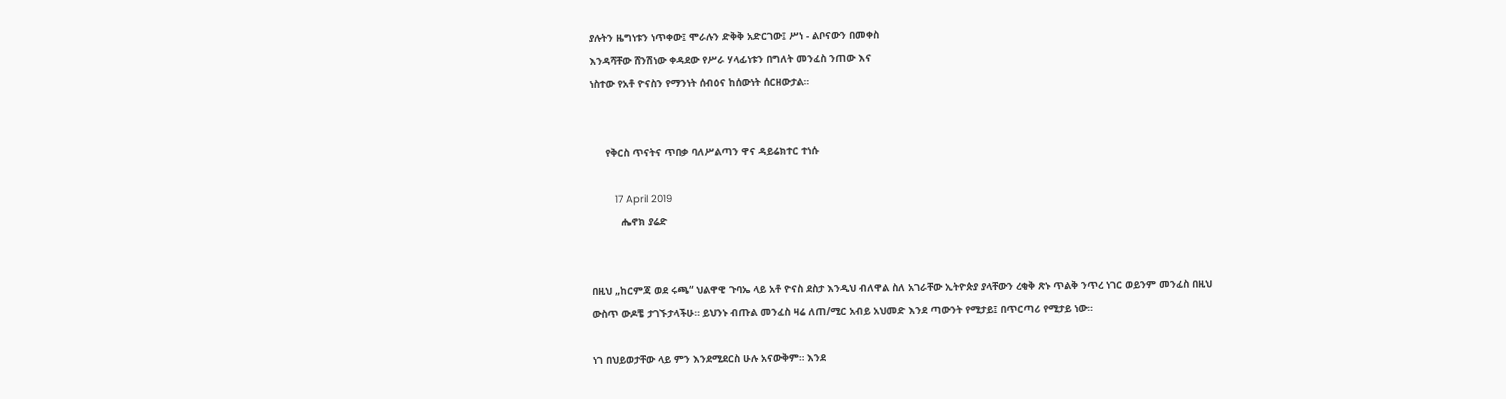ያሉትን ዜግነቱን ነጥቀው፤ ሞራሉን ድቅቅ አድርገው፤ ሥነ - ልቦናውን በመቀስ
እንዳሻቸው ሸንሽነው ቀዳደው የሥራ ሃላፊነቱን በግለት መንፈስ ንጠው እና
ነስተው የአቶ ዮናስን የማንነት ሰብዕና ከሰውነት ሰርዘውታል።


     የቅርስ ጥናትና ጥበቃ ባለሥልጣን ዋና ዳይሬክተር ተነሱ

        17 April 2019
          ሔኖክ ያሬድ


በዚህ „ከርምጃ ወደ ሩጫ“ ህልዋዊ ጉባኤ ላይ አቶ ዮናስ ደስታ እንዲህ ብለዋል ስለ አገራቸው ኢትዮጵያ ያላቸውን ረቂቅ ጽኑ ጥልቅ ንጥረ ነገር ወይንም መንፈስ በዚህ
ውስጥ ውዶቼ ታገኙታላችሁ። ይህንኑ ብጡል መንፈስ ዛሬ ለጠ/ሚር አብይ አህመድ እንደ ጣውንት የሚታይ፤ በጥርጣሪ የሚታይ ነው።

ነገ በህይወታቸው ላይ ምን እንደሚደርስ ሁሉ አናውቅም። እንደ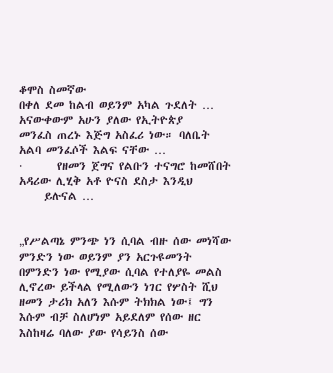ቆሞስ ስመኛው
በቀለ ደመ ከልብ ወይንም አካል ጉደለት … አናውቀውም አሁን ያለው የኢትዮጵያ
መንፈስ ጠረኑ እጅግ አስፈሪ ነው። ባለቤት አልባ መንፈሶች እልፍ ናቸው …
·       የዘመን ጀግና የልቡን ተናግሮ ከመሸበት አዳሪው ሊሂቅ አቶ ዮናስ ደስታ እንዲህ
     ይሉናል …


„የሥልጣኔ ምንጭ ነን ሲባል ብዙ ሰው መነሻው ምንድን ነው ወይንም ያን አርጉዩመንት በምንድን ነው የሚያው ሲባል የተለያዬ መልስ ሊኖረው ይችላል የሚለውን ነገር የሦስት ሺህ ዘመን ታሪክ አለን እሱም ትክክል ነው፤ ግን እሱም ብቻ ስለሆነም አይደለም የሰው ዘር እስከዛሬ ባለው ያው የሳይንስ ሰው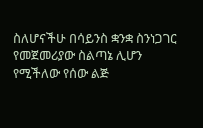ስለሆናችሁ በሳይንስ ቋንቋ ስንነጋገር የመጀመሪያው ስልጣኔ ሊሆን የሚችለው የሰው ልጅ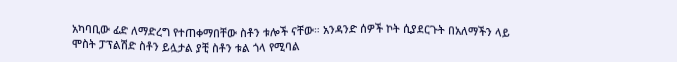አካባቢው ፊድ ለማድረግ የተጠቀማበቸው ስቶን ቱሎች ናቸው። አንዳንድ ሰዎች ኮት ሲያደርጉት በአለማችን ላይ ሞስት ፓፕልሽድ ስቶን ይሏታል ያቺ ስቶን ቱል ጎላ የሚባል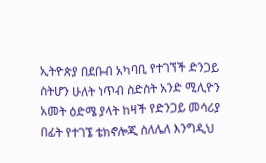ኢትዮጵያ በደቡብ አካባቢ የተገኘች ድንጋይ ስትሆን ሁለት ነጥብ ስድስት አንድ ሚሊዮን አመት ዕድሜ ያላት ከዛች የድንጋይ መሳሪያ በፊት የተገኜ ቴክኖሎጂ ስለሌለ እንግዲህ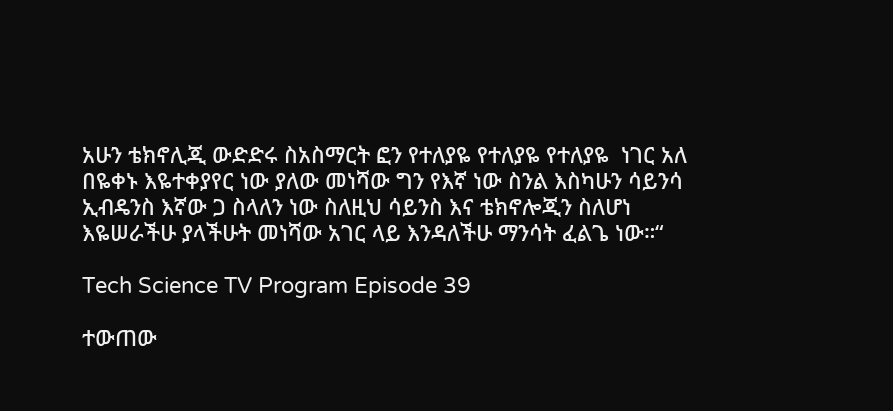አሁን ቴክኖሊጂ ውድድሩ ስአስማርት ፎን የተለያዬ የተለያዬ የተለያዬ  ነገር አለ በዬቀኑ እዬተቀያየር ነው ያለው መነሻው ግን የእኛ ነው ስንል እስካሁን ሳይንሳ ኢብዴንስ እኛው ጋ ስላለን ነው ስለዚህ ሳይንስ እና ቴክኖሎጂን ስለሆነ እዬሠራችሁ ያላችሁት መነሻው አገር ላይ እንዳለችሁ ማንሳት ፈልጌ ነው።“

Tech Science TV Program Episode 39

ተውጠው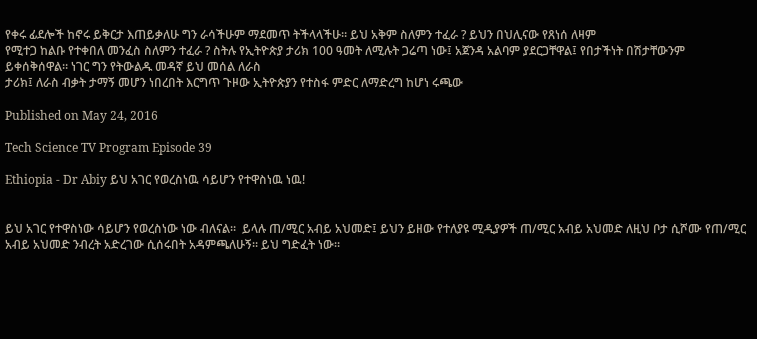የቀሩ ፊደሎች ከኖሩ ይቅርታ እጠይቃለሁ ግን ራሳችሁም ማደመጥ ትችላላችሁ። ይህ አቅም ስለምን ተፈራ ? ይህን በህሊናው የጸነሰ ለዛም
የሚተጋ ከልቡ የተቀበለ መንፈስ ስለምን ተፈራ ? ስትሉ የኢትዮጵያ ታሪክ 100 ዓመት ለሚሉት ጋሬጣ ነው፤ አጀንዳ አልባም ያደርጋቸዋል፤ የበታችነት በሽታቸውንም ይቀሰቅሰዋል። ነገር ግን የትውልዱ መዳኛ ይህ መሰል ለራስ
ታሪክ፤ ለራስ ብቃት ታማኝ መሆን ነበረበት እርግጥ ጉዞው ኢትዮጵያን የተስፋ ምድር ለማድረግ ከሆነ ሩጫው

Published on May 24, 2016

Tech Science TV Program Episode 39

Ethiopia - Dr Abiy ይህ አገር የወረስነዉ ሳይሆን የተዋስነዉ ነዉ!


ይህ አገር የተዋስነው ሳይሆን የወረስነው ነው ብለናል።  ይላሉ ጠ/ሚር አብይ አህመድ፤ ይህን ይዘው የተለያዩ ሚዲያዎች ጠ/ሚር አብይ አህመድ ለዚህ ቦታ ሲሾሙ የጠ/ሚር አብይ አህመድ ንብረት አድረገው ሲሰሩበት አዳምጫለሁኝ። ይህ ግድፈት ነው።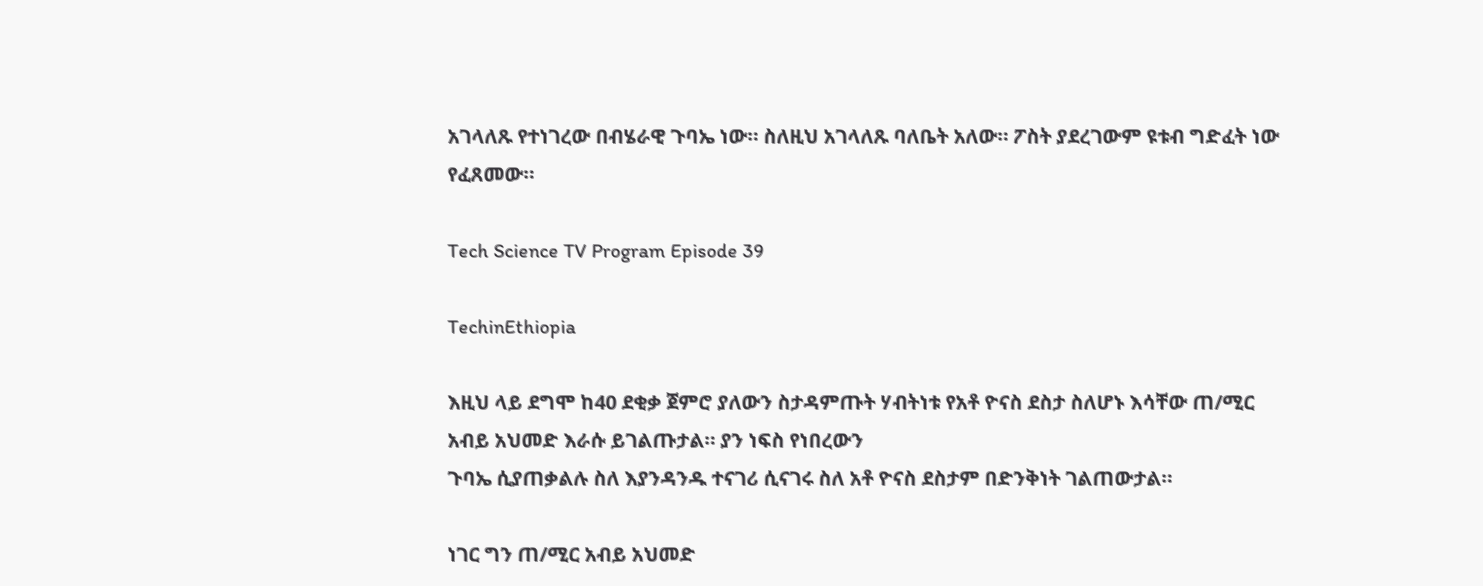አገላለጹ የተነገረው በብሄራዊ ጉባኤ ነው። ስለዚህ አገላለጹ ባለቤት አለው። ፖስት ያደረገውም ዩቱብ ግድፈት ነው የፈጸመው።

Tech Science TV Program Episode 39

TechinEthiopia

እዚህ ላይ ደግሞ ከ40 ደቂቃ ጀምሮ ያለውን ስታዳምጡት ሃብትነቱ የአቶ ዮናስ ደስታ ስለሆኑ እሳቸው ጠ/ሚር አብይ አህመድ እራሱ ይገልጡታል። ያን ነፍስ የነበረውን
ጉባኤ ሲያጠቃልሉ ስለ እያንዳንዱ ተናገሪ ሲናገሩ ስለ አቶ ዮናስ ደስታም በድንቅነት ገልጠውታል።

ነገር ግን ጠ/ሚር አብይ አህመድ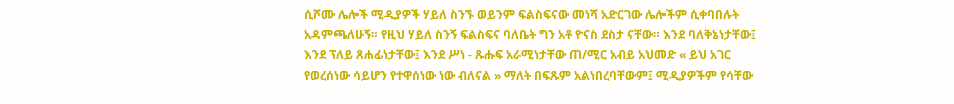ሲሾሙ ሌሎች ሚዲያዎች ሃይለ ስንኙ ወይንም ፍልስፍናው መነሻ አድርገው ሌሎችም ሲቀባበሉት አዳምጫለሁኝ። የዚህ ሃይለ ስንኝ ፍልስፍና ባለቤት ግን አቶ ዮናስ ደስታ ናቸው። እንደ ባለቅኔነታቸው፤ እንደ ፕለይ ጸሐፊነታቸው፤ እንደ ሥነ - ጹሑፍ አራሚነታቸው ጠ/ሚር አብይ አህመድ « ይህ አገር የወረሰነው ሳይሆን የተዋሰነው ነው ብለናል » ማለት በፍጹም አልነበረባቸውም፤ ሚዲያዎችም የሳቸው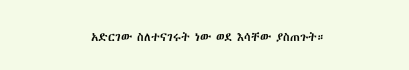አድርገው ስለተናገሩት ነው ወደ እሳቸው ያስጠጉት።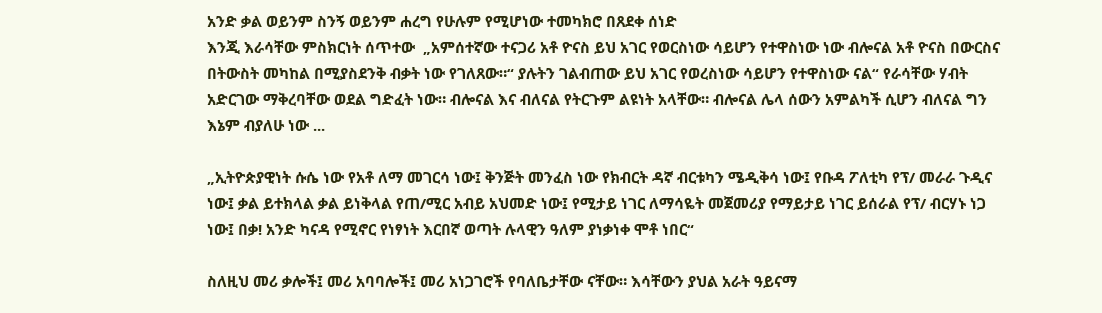አንድ ቃል ወይንም ስንኝ ወይንም ሐረግ የሁሉም የሚሆነው ተመካክሮ በጸደቀ ሰነድ
እንጂ እራሳቸው ምስክርነት ሰጥተው  „አምሰተኛው ተናጋሪ አቶ ዮናስ ይህ አገር የወርስነው ሳይሆን የተዋስነው ነው ብሎናል አቶ ዮናስ በውርስና በትውስት መካከል በሚያስደንቅ ብቃት ነው የገለጸው።“ ያሉትን ገልብጠው ይህ አገር የወረስነው ሳይሆን የተዋስነው ናል“ የራሳቸው ሃብት አድርገው ማቅረባቸው ወደል ግድፈት ነው። ብሎናል እና ብለናል የትርጉም ልዩነት አላቸው። ብሎናል ሌላ ሰውን አምልካች ሲሆን ብለናል ግን እኔም ብያለሁ ነው ...

„ኢትዮጵያዊነት ሱሴ ነው የአቶ ለማ መገርሳ ነው፤ ቅንጅት መንፈስ ነው የክብርት ዳኛ ብርቱካን ሜዲቅሳ ነው፤ የቡዳ ፖለቲካ የፕ/ መራራ ጉዲና ነው፤ ቃል ይተክላል ቃል ይነቅላል የጠ/ሚር አብይ አህመድ ነው፤ የሚታይ ነገር ለማሳዬት መጀመሪያ የማይታይ ነገር ይሰራል የፕ/ ብርሃኑ ነጋ ነው፤ በቃ! አንድ ካናዳ የሚኖር የነፃነት እርበኛ ወጣት ሉላዊን ዓለም ያነቃነቀ ሞቶ ነበር“

ስለዚህ መሪ ቃሎች፤ መሪ አባባሎች፤ መሪ አነጋገሮች የባለቤታቸው ናቸው። እሳቸውን ያህል አራት ዓይናማ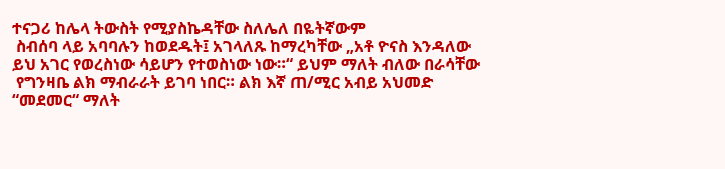ተናጋሪ ከሌላ ትውስት የሚያስኬዳቸው ስለሌለ በዬትኛውም
 ስብሰባ ላይ አባባሉን ከወደዱት፤ አገላለጹ ከማረካቸው „አቶ ዮናስ እንዳለው
ይህ አገር የወረስነው ሳይሆን የተወስነው ነው።“ ይህም ማለት ብለው በራሳቸው
 የግንዛቤ ልክ ማብራራት ይገባ ነበር። ልክ እኛ ጠ/ሚር አብይ አህመድ
“መደመር“ ማለት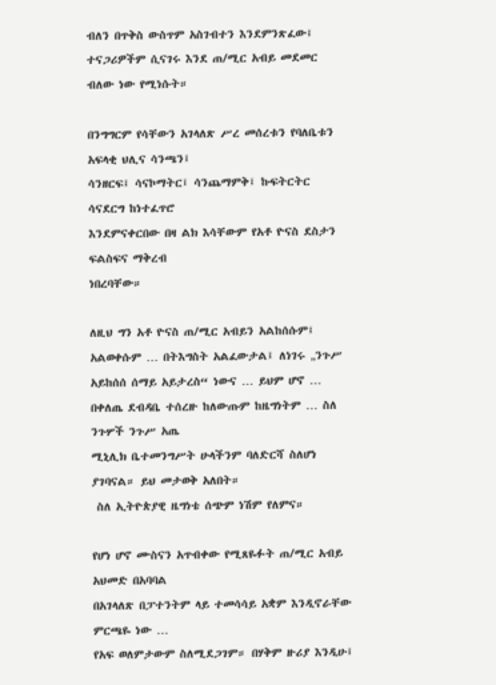ብለን በጥቅስ ውስጥም አስገብተን እንደምንጽፈው፤
ተናጋሪዎችም ሲናገሩ እንደ ጠ/ሚር አብይ መደመር ብለው ነው የሚነሱት።

በንግግርም የሳቸውን አገላለጽ ሥረ መሰረቱን የባለቤቱን አፍላቂ ህሊና ሳንጫን፤
ሳንዘርፍ፤ ሳናኮማትር፤ ሳንጨማምቅ፤ ኩፍትርትር ሳናደርግ ከነተፈጥሮ
እንደምናቀርበው በዛ ልክ እሳቸውም የአቶ ዮናስ ደስታን ፍልስፍና ማቅረብ
ነበረባቸው።

ለዚህ ግን አቶ ዮናስ ጠ/ሚር አብይን አልከሰሱም፤ አልወቀሱም … በትእግስት አልፈውታል፤ ለነገሩ „ንጉሥ አይከሰሰ ሰማይ አይታረስ“ ነውና … ይህም ሆኖ …
በቀለጤ ደብዳቤ ተሰረዙ ከለውጡም ከዜግነትም … ስለ ንጉሦች ንጉሥ አጤ
ሚኒሊክ ቤተመንግሥት ሁላችንም ባለድርሻ ስለሆነ ያገባናል። ይህ መታወቅ አለበት።
 ስለ ኢትዮጵያዊ ዜግነቴ ሰጭም ነሽም የለምና።

የሆነ ሆኖ ሙስናን አጥብቀው የሚጸዬፉት ጠ/ሚር አብይ አህመድ በአባባል
በአገላለጽ በፓተንትም ላይ ተመሳሳይ አቋም እንዲኖራቸው ምርጫዬ ነው …
የአፍ ወለምታውም ስለሚደጋገም። በሃቅም ዙሪያ እንዲሁ፤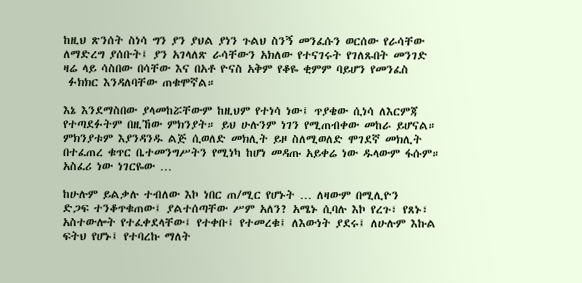ከዚህ ጽንሰት ስነሳ ግን ያን ያህል ያነን ጉልህ ስንኝ መንፈሱን ወርሰው የራሳቸው
ለማድረግ ያሰቡት፤ ያን አገላለጽ ራሳቸውን አክለው የተናገሩት የገለጹበት መንገድ
ዛሬ ላይ ሳስበው በሳቸው እና በአቶ ዮናስ አቅም የቆዬ ቂምም ባይሆን የመንፈስ
 ፉክክር እንዳለባቸው ጠቁሞኛል።

እኔ እንደማስበው ያላመከሯቸውም ከዚህም የተነሳ ነው፤ ጥያቄው ሲነሳ ለእርምጃ የተጣደፉትም በዚኸው ምክንያት። ይህ ሁሉንም ነገን የሚጠብቀው መከራ ይሆናል። ምክንያቱም እያንዳንዱ ልጅ ሲወለድ መክሊት ይዞ ስለሚወለድ ሞገደኛ መክሊት በተፈጠረ ቁጥር ቤተመንግሥትን የሚነካ ከሆነ መዳጡ አይቀሬ ነው ዱላውም ፋሱም። አስፈሪ ነው ነገርዬው …

ከሁሉም ይልቃሉ ተብለው እኮ ነበር ጠ/ሚር የሆኑት … ለዛውም በሚሊዮን
ድጋፍ ተንቆጥቁጠው፤ ያልተሰጣቸው ሥም አለን? አሜኑ ሲባሉ እኮ የረጉ፣ የጸኑ፣
አስተውሎት የተፈቀደላቸው፤ የተቀቡ፤ የተመረቁ፤ ለእውነት ያደሩ፤ ለሁሉም እኩል
ፍትህ የሆኑ፤ የተባረኩ ማለት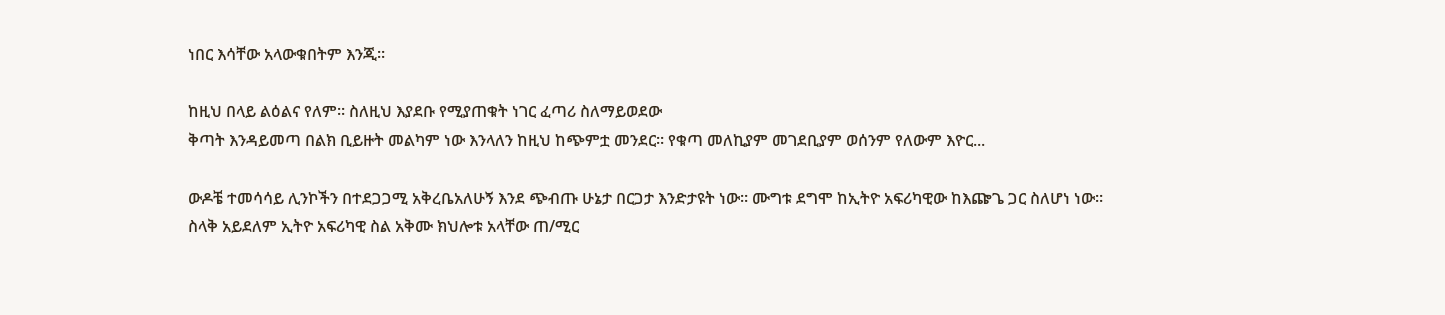ነበር እሳቸው አላውቁበትም እንጂ።

ከዚህ በላይ ልዕልና የለም። ስለዚህ እያደቡ የሚያጠቁት ነገር ፈጣሪ ስለማይወደው
ቅጣት እንዳይመጣ በልክ ቢይዙት መልካም ነው እንላለን ከዚህ ከጭምቷ መንደር። የቁጣ መለኪያም መገደቢያም ወሰንም የለውም እዮር...

ውዶቼ ተመሳሳይ ሊንኮችን በተደጋጋሚ አቅረቤአለሁኝ እንደ ጭብጡ ሁኔታ በርጋታ እንድታዩት ነው። ሙግቱ ደግሞ ከኢትዮ አፍሪካዊው ከእጬጌ ጋር ስለሆነ ነው።
ስላቅ አይደለም ኢትዮ አፍሪካዊ ስል አቅሙ ክህሎቱ አላቸው ጠ/ሚር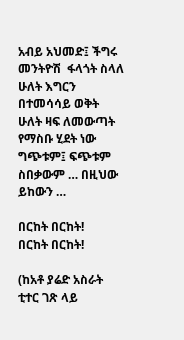አብይ አህመድ፤ ችግሩ መንትዮሽ  ፋላጎት ስላለ ሁለት እግርን በተመሳሳይ ወቅት ሁለት ዛፍ ለመውጣት የማስቡ ሂደት ነው ግጭቱም፤ ፍጭቱም ስበቃውም … በዚህው ይከውን …

በርከት በርከት!
በርከት በርከት!

(ከአቶ ያሬድ አስራት ቲተር ገጽ ላይ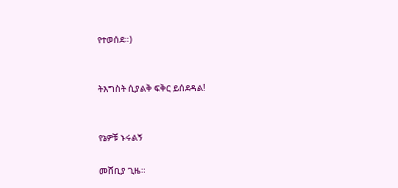የተወሰደ።)


ትእግስት ሲያልቅ ፍቅር ይሰደዳል!


የኔዎቹ ኑሩልኝ

መሸቢያ ጊዜ።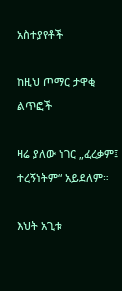አስተያየቶች

ከዚህ ጦማር ታዋቂ ልጥፎች

ዛሬ ያለው ነገር „ፈረቃም፤ ተረኝነትም“ አይደለም።

እህት አጊቱ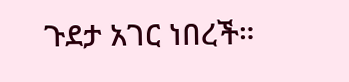ጉደታ አገር ነበረች።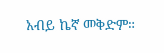አብይ ኬኛ መቅድም።